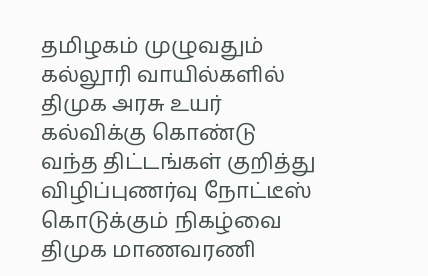தமிழகம் முழுவதும் கல்லூரி வாயில்களில் திமுக அரசு உயர் கல்விக்கு கொண்டு வந்த திட்டங்கள் குறித்து விழிப்புணர்வு நோட்டீஸ் கொடுக்கும் நிகழ்வை திமுக மாணவரணி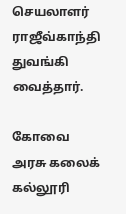செயலாளர் ராஜீவ்காந்தி துவங்கி வைத்தார்.

கோவை அரசு கலைக் கல்லூரி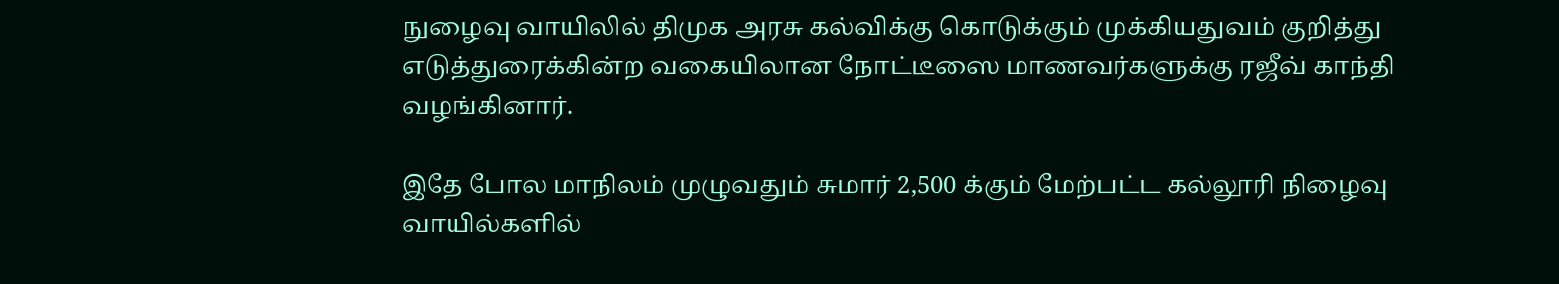நுழைவு வாயிலில் திமுக அரசு கல்விக்கு கொடுக்கும் முக்கியதுவம் குறித்து எடுத்துரைக்கின்ற வகையிலான நோட்டீஸை மாணவர்களுக்கு ரஜீவ் காந்தி வழங்கினார்.

இதே போல மாநிலம் முழுவதும் சுமார் 2,500 க்கும் மேற்பட்ட கல்லூரி நிழைவு வாயில்களில்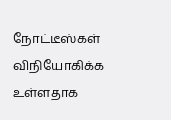நோட்டீஸ்கள் விநியோகிக்க உள்ளதாக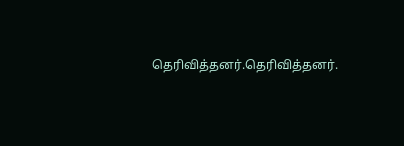தெரிவித்தனர்.தெரிவித்தனர்.